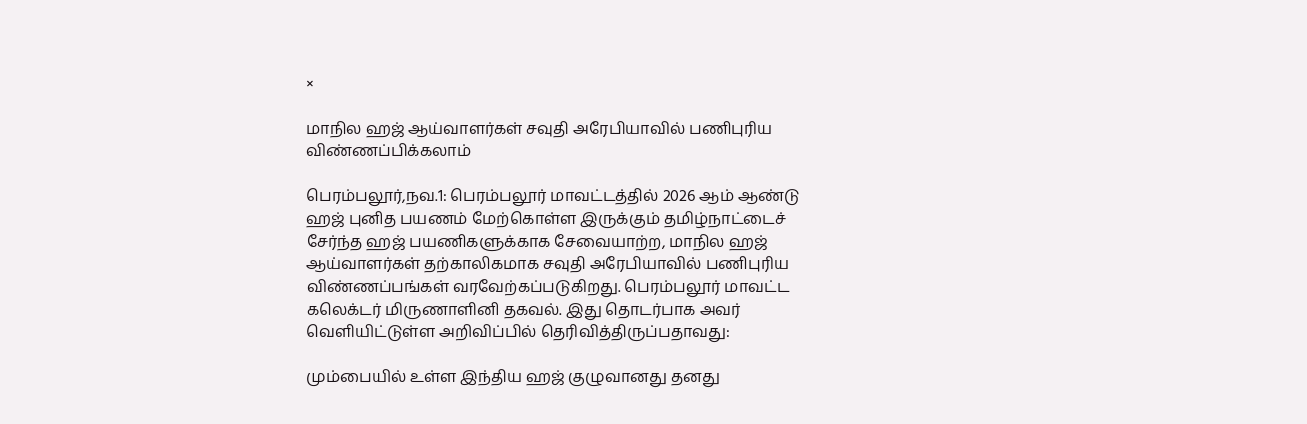×

மாநில ஹஜ் ஆய்வாளர்கள் சவுதி அரேபியாவில் பணிபுரிய விண்ணப்பிக்கலாம்

பெரம்பலூர்,நவ.1: பெரம்பலூர் மாவட்டத்தில் 2026 ஆம் ஆண்டு ஹஜ் புனித பயணம் மேற்கொள்ள இருக்கும் தமிழ்நாட்டைச் சேர்ந்த ஹஜ் பயணிகளுக்காக சேவையாற்ற, மாநில ஹஜ் ஆய்வாளர்கள் தற்காலிகமாக சவுதி அரேபியாவில் பணிபுரிய விண்ணப்பங்கள் வரவேற்கப்படுகிறது. பெரம்பலூர் மாவட்ட கலெக்டர் மிருணாளினி தகவல். இது தொடர்பாக அவர் வெளியிட்டுள்ள அறிவிப்பில் தெரிவித்திருப்பதாவது:

மும்பையில் உள்ள இந்திய ஹஜ் குழுவானது தனது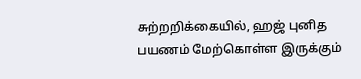சுற்றறிக்கையில், ஹஜ் புனித பயணம் மேற்கொள்ள இருக்கும்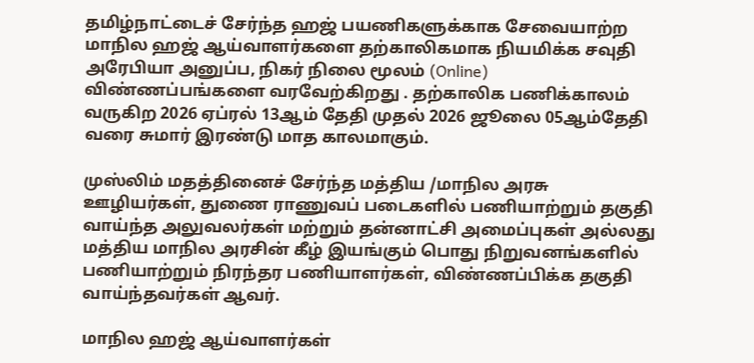தமிழ்நாட்டைச் சேர்ந்த ஹஜ் பயணிகளுக்காக சேவையாற்ற மாநில ஹஜ் ஆய்வாளர்களை தற்காலிகமாக நியமிக்க சவுதி அரேபியா அனுப்ப, நிகர் நிலை மூலம் (Online) விண்ணப்பங்களை வரவேற்கிறது . தற்காலிக பணிக்காலம் வருகிற 2026 ஏப்ரல் 13ஆம் தேதி முதல் 2026 ஜூலை 05ஆம்தேதி வரை சுமார் இரண்டு மாத காலமாகும்.

முஸ்லிம் மதத்தினைச் சேர்ந்த மத்திய /மாநில அரசு ஊழியர்கள், துணை ராணுவப் படைகளில் பணியாற்றும் தகுதி வாய்ந்த அலுவலர்கள் மற்றும் தன்னாட்சி அமைப்புகள் அல்லது மத்திய மாநில அரசின் கீழ் இயங்கும் பொது நிறுவனங்களில் பணியாற்றும் நிரந்தர பணியாளர்கள், விண்ணப்பிக்க தகுதி வாய்ந்தவர்கள் ஆவர்.

மாநில ஹஜ் ஆய்வாளர்கள்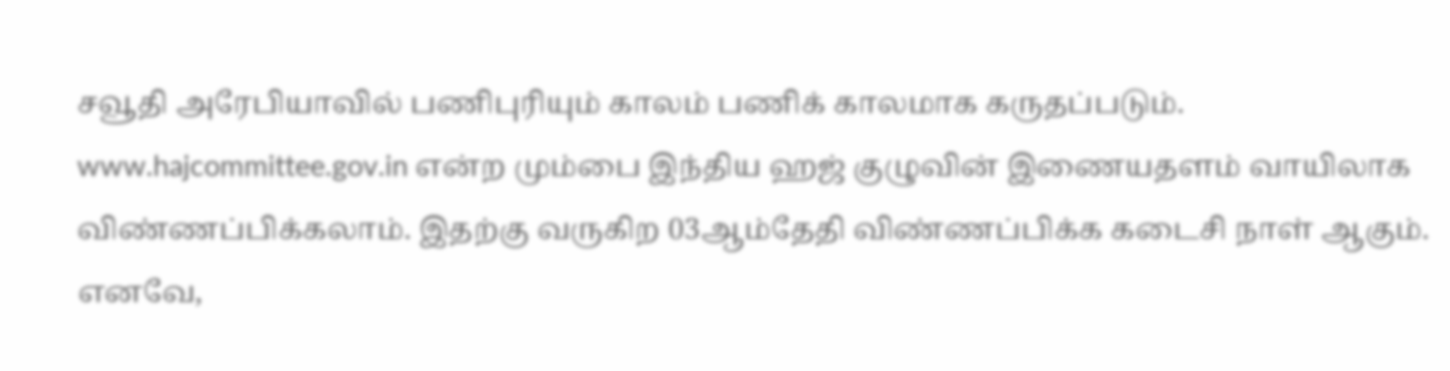சவூதி அரேபியாவில் பணிபுரியும் காலம் பணிக் காலமாக கருதப்படும். www.hajcommittee.gov.in என்ற மும்பை இந்திய ஹஜ் குழுவின் இணையதளம் வாயிலாக விண்ணப்பிக்கலாம். இதற்கு வருகிற 03ஆம்தேதி விண்ணப்பிக்க கடைசி நாள் ஆகும். எனவே,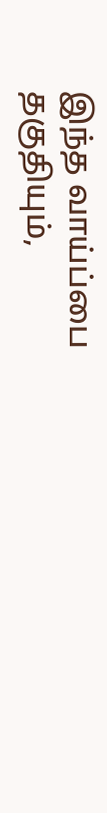இந்த வாய்ப்பை தகுதியும்,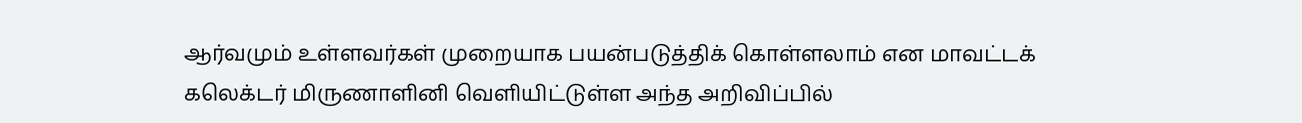ஆர்வமும் உள்ளவர்கள் முறையாக பயன்படுத்திக் கொள்ளலாம் என மாவட்டக் கலெக்டர் மிருணாளினி வெளியிட்டுள்ள அந்த அறிவிப்பில்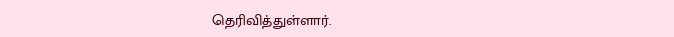தெரிவித்துள்ளார்.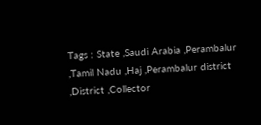Tags : State ,Saudi Arabia ,Perambalur ,Tamil Nadu ,Haj ,Perambalur district ,District ,Collector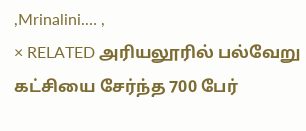,Mrinalini.… ,
× RELATED அரியலூரில் பல்வேறு கட்சியை சேர்ந்த 700 பேர்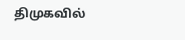திமுகவில்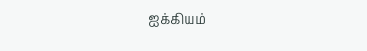ஐக்கியம்